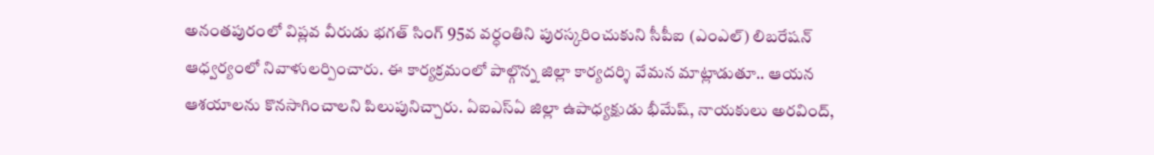అనంతపురంలో విప్లవ వీరుడు భగత్ సింగ్ 95వ వర్ధంతిని పురస్కరించుకుని సీపీఐ (ఎంఎల్) లిబరేషన్ ఆధ్వర్యంలో నివాళులర్పించారు. ఈ కార్యక్రమంలో పాల్గొన్న జిల్లా కార్యదర్శి వేమన మాట్లాడుతూ.. ఆయన ఆశయాలను కొనసాగించాలని పిలుపునిచ్చారు. ఏఐఎస్ఏ జిల్లా ఉపాధ్యక్షుడు భీమేష్, నాయకులు అరవింద్,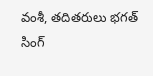వంశీ, తదితరులు భగత్ సింగ్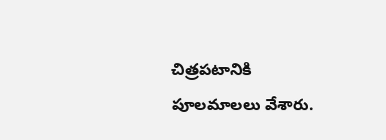చిత్రపటానికి పూలమాలలు వేశారు.